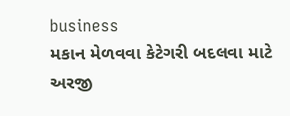business
મકાન મેળવવા કેટેગરી બદલવા માટે અરજી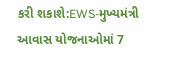કરી શકાશે:EWS-મુખ્યમંત્રી આવાસ યોજનાઓમાં 7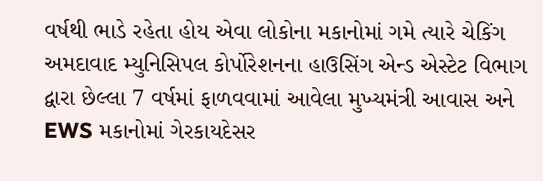વર્ષથી ભાડે રહેતા હોય એવા લોકોના મકાનોમાં ગમે ત્યારે ચેકિંગ
અમદાવાદ મ્યુનિસિપલ કોર્પોરેશનના હાઉસિંગ એન્ડ એસ્ટેટ વિભાગ દ્વારા છેલ્લા 7 વર્ષમાં ફાળવવામાં આવેલા મુખ્યમંત્રી આવાસ અને EWS મકાનોમાં ગેરકાયદેસર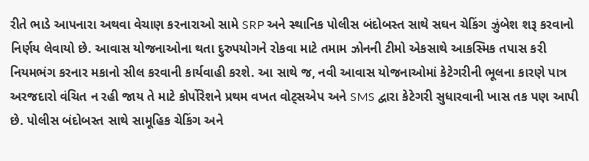રીતે ભાડે આપનારા અથવા વેચાણ કરનારાઓ સામે SRP અને સ્થાનિક પોલીસ બંદોબસ્ત સાથે સઘન ચેકિંગ ઝુંબેશ શરૂ કરવાનો નિર્ણય લેવાયો છે. આવાસ યોજનાઓના થતા દુરુપયોગને રોકવા માટે તમામ ઝોનની ટીમો એકસાથે આકસ્મિક તપાસ કરી નિયમભંગ કરનાર મકાનો સીલ કરવાની કાર્યવાહી કરશે. આ સાથે જ, નવી આવાસ યોજનાઓમાં કેટેગરીની ભૂલના કારણે પાત્ર અરજદારો વંચિત ન રહી જાય તે માટે કોર્પોરેશને પ્રથમ વખત વોટ્સએપ અને SMS દ્વારા કેટેગરી સુધારવાની ખાસ તક પણ આપી છે. પોલીસ બંદોબસ્ત સાથે સામૂહિક ચેકિંગ અને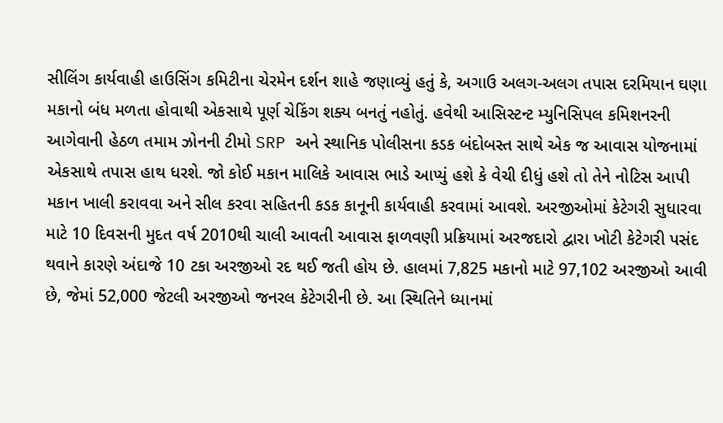સીલિંગ કાર્યવાહી હાઉસિંગ કમિટીના ચેરમેન દર્શન શાહે જણાવ્યું હતું કે, અગાઉ અલગ-અલગ તપાસ દરમિયાન ઘણા મકાનો બંધ મળતા હોવાથી એકસાથે પૂર્ણ ચેકિંગ શક્ય બનતું નહોતું. હવેથી આસિસ્ટન્ટ મ્યુનિસિપલ કમિશનરની આગેવાની હેઠળ તમામ ઝોનની ટીમો SRP અને સ્થાનિક પોલીસના કડક બંદોબસ્ત સાથે એક જ આવાસ યોજનામાં એકસાથે તપાસ હાથ ધરશે. જો કોઈ મકાન માલિકે આવાસ ભાડે આપ્યું હશે કે વેચી દીધું હશે તો તેને નોટિસ આપી મકાન ખાલી કરાવવા અને સીલ કરવા સહિતની કડક કાનૂની કાર્યવાહી કરવામાં આવશે. અરજીઓમાં કેટેગરી સુધારવા માટે 10 દિવસની મુદત વર્ષ 2010થી ચાલી આવતી આવાસ ફાળવણી પ્રક્રિયામાં અરજદારો દ્વારા ખોટી કેટેગરી પસંદ થવાને કારણે અંદાજે 10 ટકા અરજીઓ રદ થઈ જતી હોય છે. હાલમાં 7,825 મકાનો માટે 97,102 અરજીઓ આવી છે, જેમાં 52,000 જેટલી અરજીઓ જનરલ કેટેગરીની છે. આ સ્થિતિને ધ્યાનમાં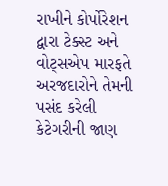રાખીને કોર્પોરેશન દ્વારા ટેક્સ્ટ અને વોટ્સએપ મારફતે અરજદારોને તેમની પસંદ કરેલી કેટેગરીની જાણ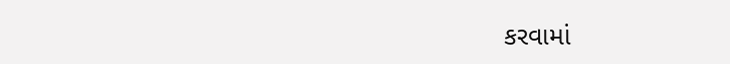કરવામાં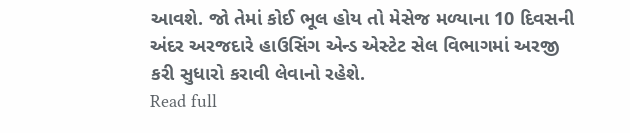આવશે. જો તેમાં કોઈ ભૂલ હોય તો મેસેજ મળ્યાના 10 દિવસની અંદર અરજદારે હાઉસિંગ એન્ડ એસ્ટેટ સેલ વિભાગમાં અરજી કરી સુધારો કરાવી લેવાનો રહેશે.
Read full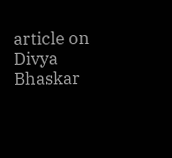article on Divya Bhaskar